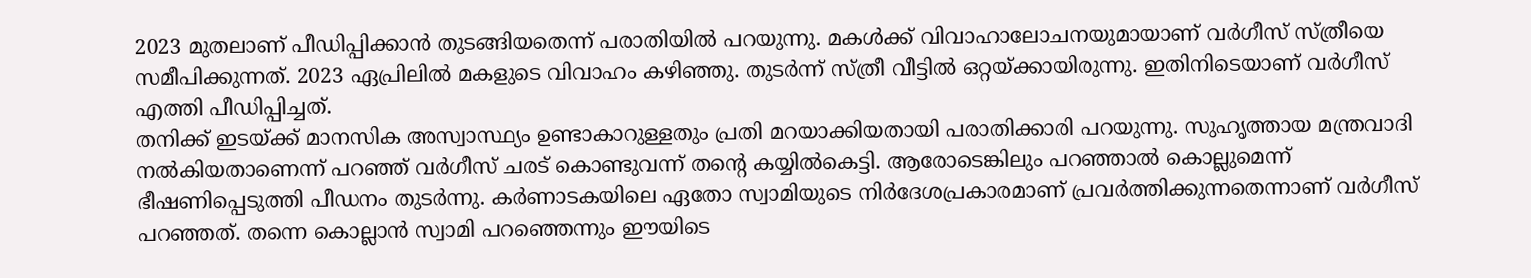2023 മുതലാണ് പീഡിപ്പിക്കാൻ തുടങ്ങിയതെന്ന് പരാതിയിൽ പറയുന്നു. മകൾക്ക് വിവാഹാലോചനയുമായാണ് വർഗീസ് സ്ത്രീയെ സമീപിക്കുന്നത്. 2023 ഏപ്രിലിൽ മകളുടെ വിവാഹം കഴിഞ്ഞു. തുടർന്ന് സ്ത്രീ വീട്ടിൽ ഒറ്റയ്ക്കായിരുന്നു. ഇതിനിടെയാണ് വർഗീസ് എത്തി പീഡിപ്പിച്ചത്.
തനിക്ക് ഇടയ്ക്ക് മാനസിക അസ്വാസ്ഥ്യം ഉണ്ടാകാറുള്ളതും പ്രതി മറയാക്കിയതായി പരാതിക്കാരി പറയുന്നു. സുഹൃത്തായ മന്ത്രവാദി നൽകിയതാണെന്ന് പറഞ്ഞ് വർഗീസ് ചരട് കൊണ്ടുവന്ന് തന്റെ കയ്യിൽകെട്ടി. ആരോടെങ്കിലും പറഞ്ഞാൽ കൊല്ലുമെന്ന് ഭീഷണിപ്പെടുത്തി പീഡനം തുടർന്നു. കർണാടകയിലെ ഏതോ സ്വാമിയുടെ നിർദേശപ്രകാരമാണ് പ്രവർത്തിക്കുന്നതെന്നാണ് വർഗീസ് പറഞ്ഞത്. തന്നെ കൊല്ലാൻ സ്വാമി പറഞ്ഞെന്നും ഈയിടെ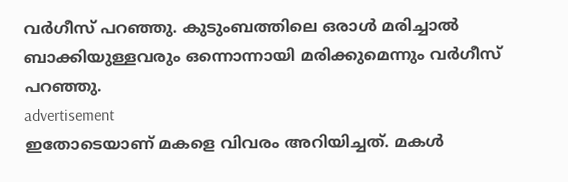വർഗീസ് പറഞ്ഞു. കുടുംബത്തിലെ ഒരാൾ മരിച്ചാൽ ബാക്കിയുള്ളവരും ഒന്നൊന്നായി മരിക്കുമെന്നും വർഗീസ് പറഞ്ഞു.
advertisement
ഇതോടെയാണ് മകളെ വിവരം അറിയിച്ചത്. മകൾ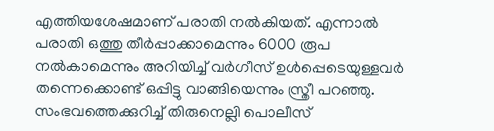എത്തിയശേഷമാണ് പരാതി നൽകിയത്. എന്നാൽ പരാതി ഒത്തു തീർപ്പാക്കാമെന്നും 6000 രൂപ നൽകാമെന്നും അറിയിച്ച് വർഗീസ് ഉൾപ്പെടെയുള്ളവർ തന്നെക്കൊണ്ട് ഒപ്പിട്ടു വാങ്ങിയെന്നും സ്ത്രീ പറഞ്ഞു. സംഭവത്തെക്കുറിച്ച് തിരുനെല്ലി പൊലീസ്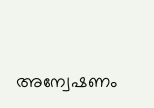അന്വേഷണം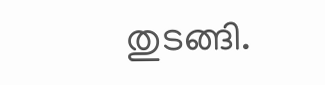തുടങ്ങി.